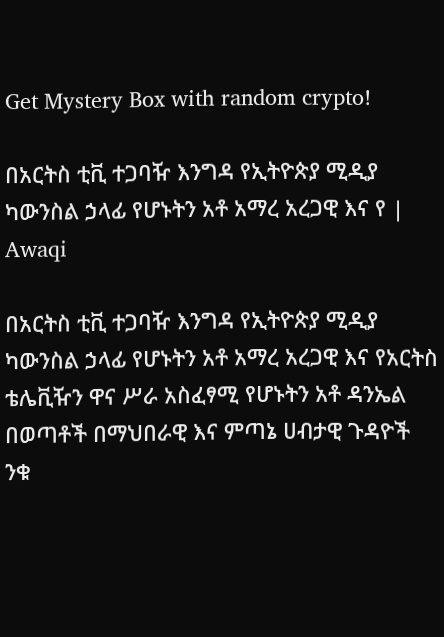Get Mystery Box with random crypto!

በአርትስ ቲቪ ተጋባዥ እንግዳ የኢትዮጵያ ሚዲያ ካውንስል ኃላፊ የሆኑትን አቶ አማረ አረጋዊ እና የ | Awaqi

በአርትስ ቲቪ ተጋባዥ እንግዳ የኢትዮጵያ ሚዲያ ካውንስል ኃላፊ የሆኑትን አቶ አማረ አረጋዊ እና የአርትስ ቴሌቪዥን ዋና ሥራ አስፈፃሚ የሆኑትን አቶ ዳንኤል በወጣቶች በማህበራዊ እና ምጣኔ ሀብታዊ ጉዳዮች ንቁ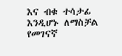እና ብቁ ተሳታፊ እንዲሆኑ ለማስቻል የመገናኛ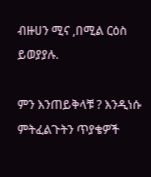ብዙሀን ሚና ,በሚል ርዕስ ይወያያሉ.

ምን እንጠይቅላቹ ? እንዲነሱ ምትፈልጉትን ጥያቄዎች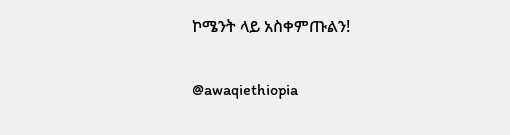ኮሜንት ላይ አስቀምጡልን!

@awaqiethiopia